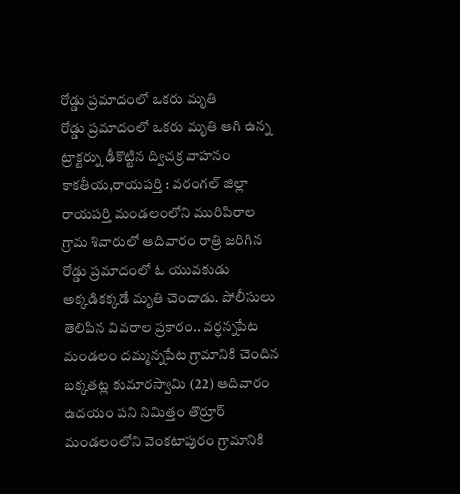రోడ్డు ప్రమాదంలో ఒకరు మృతి
రోడ్డు ప్రమాదంలో ఒకరు మృతి ఆగి ఉన్న ట్రాక్టర్ను ఢీకొట్టిన ద్విచక్ర వాహనం కాకతీయ,రాయపర్తి : వరంగల్ జిల్లా రాయపర్తి మండలంలోని మురిపిరాల గ్రామ శివారులో ఆదివారం రాత్రి జరిగిన రోడ్డు ప్రమాదంలో ఓ యువకుడు అక్కడికక్కడే మృతి చెందాడు. పోలీసులు తెలిపిన వివరాల ప్రకారం.. వర్ధన్నపేట మండలం దమ్మన్నపేట గ్రామానికి చెందిన బక్కతట్ల కుమారస్వామి (22) ఆదివారం ఉదయం పని నిమిత్తం తొర్రూర్ మండలంలోని వెంకటాపురం గ్రామానికి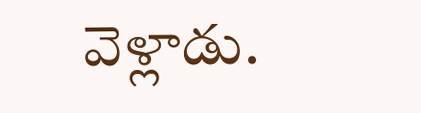వెళ్లాడు.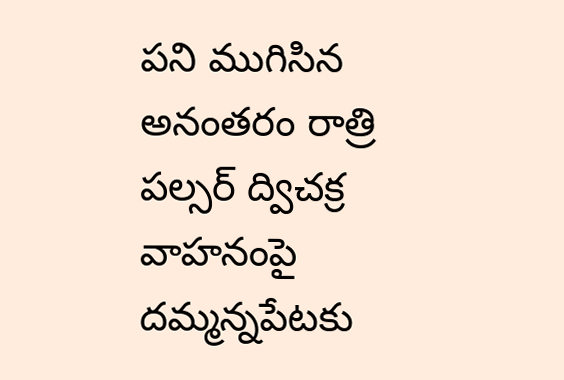పని ముగిసిన అనంతరం రాత్రి పల్సర్ ద్విచక్ర వాహనంపై దమ్మన్నపేటకు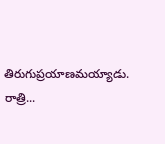తిరుగుప్రయాణమయ్యాడు. రాత్రి...